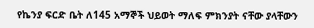የኬንያ ፍርድ ቤት ለ145 አማኞች ህይወት ማለፍ ምክንያት ናቸው ያላቸውን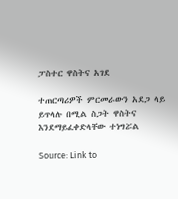ፓስተር ዋስትና አገደ

ተጠርጣሪዎች ምርመራውን አደጋ ላይ ይጥላሉ በሚል ስጋት ዋስትና እንደማይፈቀድላቸው ተነግሯል

Source: Link to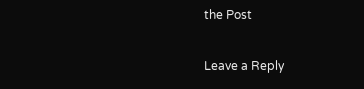the Post

Leave a Reply